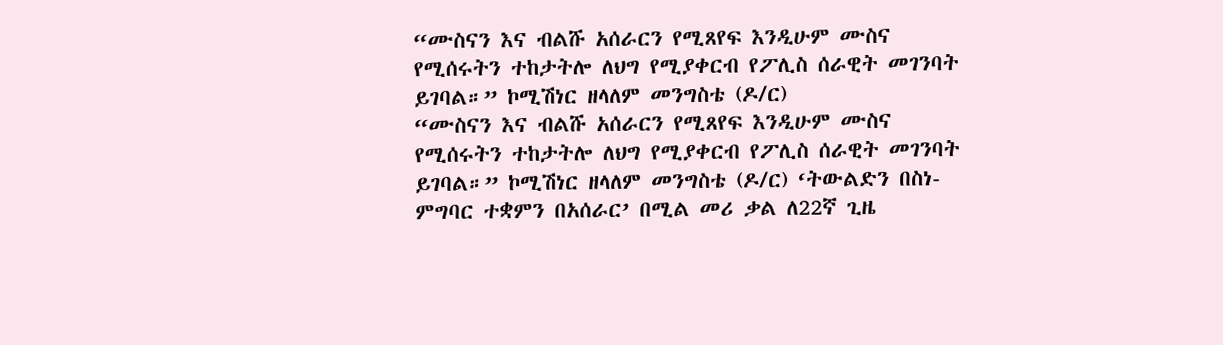“ሙስናን እና ብልሹ አሰራርን የሚጸየፍ እንዲሁም ሙስና የሚሰሩትን ተከታትሎ ለህግ የሚያቀርብ የፖሊስ ሰራዊት መገንባት ይገባል።” ኮሚሽነር ዘላለም መንግስቴ (ዶ/ር)
“ሙስናን እና ብልሹ አሰራርን የሚጸየፍ እንዲሁም ሙስና የሚሰሩትን ተከታትሎ ለህግ የሚያቀርብ የፖሊስ ሰራዊት መገንባት ይገባል።” ኮሚሽነር ዘላለም መንግስቴ (ዶ/ር) ‘ትውልድን በስነ-ምግባር ተቋምን በአሰራር’ በሚል መሪ ቃል ለ22ኛ ጊዜ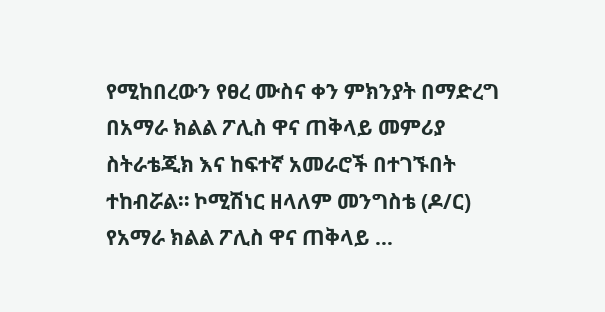የሚከበረውን የፀረ ሙስና ቀን ምክንያት በማድረግ በአማራ ክልል ፖሊስ ዋና ጠቅላይ መምሪያ ስትራቴጂክ እና ከፍተኛ አመራሮች በተገኙበት ተከብሯል። ኮሚሽነር ዘላለም መንግስቴ (ዶ/ር) የአማራ ክልል ፖሊስ ዋና ጠቅላይ …